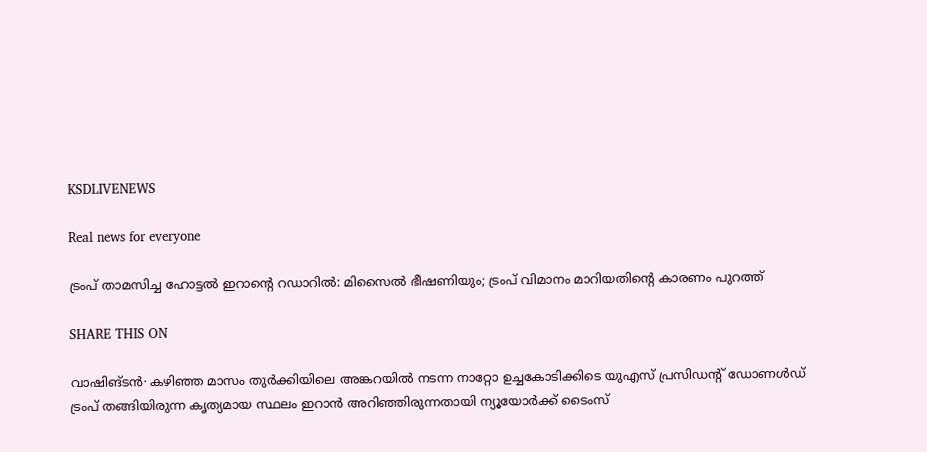KSDLIVENEWS

Real news for everyone

ട്രംപ് താമസിച്ച ഹോട്ടൽ ഇറാന്റെ റഡാറിൽ: മിസൈൽ ഭീഷണിയും; ട്രംപ് വിമാനം മാറിയതിന്റെ കാരണം പുറത്ത്

SHARE THIS ON

വാഷിങ്ടൻ∙ കഴിഞ്ഞ മാസം തുർക്കിയിലെ അങ്കറയിൽ നടന്ന നാറ്റോ ഉച്ചകോടിക്കിടെ യുഎസ് പ്രസിഡന്റ് ഡോണൾഡ് ട്രംപ് തങ്ങിയിരുന്ന കൃത്യമായ സ്ഥലം ഇറാൻ അറിഞ്ഞിരുന്നതായി ന്യൂയോർക്ക് ടൈംസ്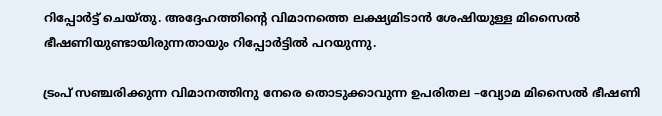റിപ്പോർട്ട് ചെയ്തു. അദ്ദേഹത്തിന്റെ വിമാനത്തെ ലക്ഷ്യമിടാൻ ശേഷിയുള്ള മിസൈൽ ഭീഷണിയുണ്ടായിരുന്നതായും റിപ്പോർട്ടിൽ പറയുന്നു.

ട്രംപ് സഞ്ചരിക്കുന്ന വിമാനത്തിനു നേരെ തൊടുക്കാവുന്ന ഉപരിതല –വ്യോമ മിസൈൽ ഭീഷണി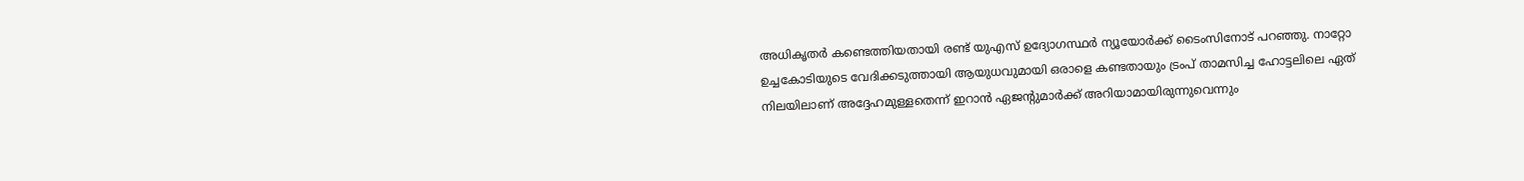അധികൃതർ കണ്ടെത്തിയതായി രണ്ട് യുഎസ് ഉദ്യോഗസ്ഥർ ന്യൂയോർക്ക് ടൈംസിനോട് പറഞ്ഞു. നാറ്റോ ഉച്ചകോടിയുടെ വേദിക്കടുത്തായി ആയുധവുമായി ഒരാളെ കണ്ടതായും ട്രംപ് താമസിച്ച ഹോട്ടലിലെ ഏത് നിലയിലാണ് അദ്ദേഹമുള്ളതെന്ന് ഇറാൻ ഏജന്റുമാർക്ക് അറിയാമായിരുന്നുവെന്നും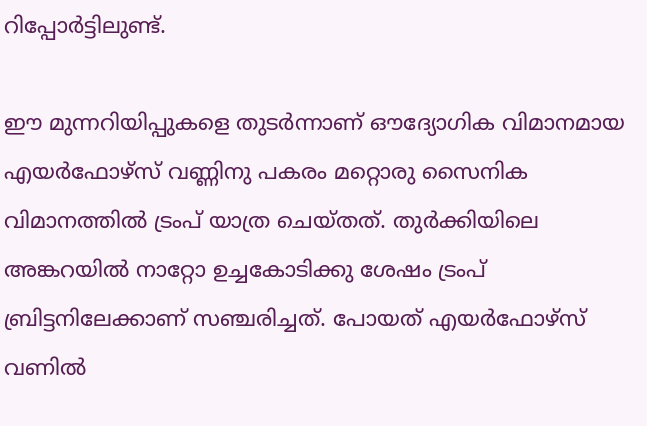റിപ്പോർട്ടിലുണ്ട്.

ഈ മുന്നറിയിപ്പുകളെ തുടർന്നാണ് ഔദ്യോഗിക വിമാനമായ എയർഫോഴ്സ് വണ്ണിനു പകരം മറ്റൊരു സൈനിക വിമാനത്തിൽ ട്രംപ് യാത്ര ചെയ്തത്. തുർക്കിയിലെ അങ്കറയിൽ നാറ്റോ ഉച്ചകോടിക്കു ശേഷം ട്രംപ് ബ്രിട്ടനിലേക്കാണ് സഞ്ചരിച്ചത്. പോയത് എയർഫോഴ്സ് വണിൽ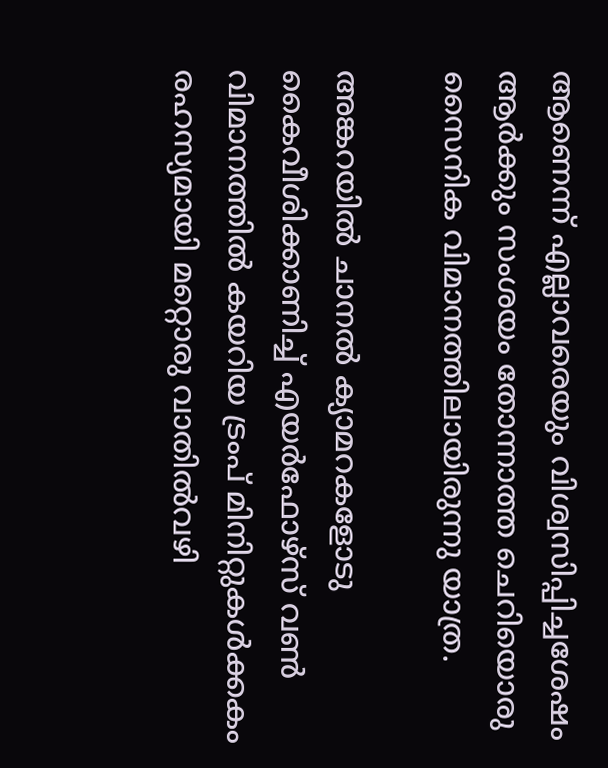ആണെന്ന് എല്ലാവരെയും വിശ്വസിപ്പിച്ചശേഷം ആർക്കും സംശയം തോന്നാത്ത ചെറിയൊരു സൈനിക വിമാനത്തിലായിരുന്നു യാത്ര.

അങ്കറയിൽ ചാനൽ ക്യാമറകളോടു കൈവീശിക്കാണിച്ച് എയർഫോഴ്സ് വൺ വിമാനത്തിൽ കയറിയ ട്രംപ് മിനിറ്റുകൾക്കകം രഹസ്യമായി മറ്റൊരു വാതിൽവഴി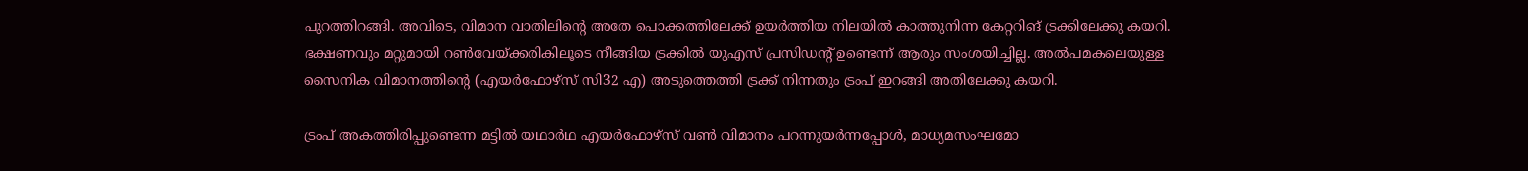പുറത്തിറങ്ങി. അവിടെ, വിമാന വാതിലിന്റെ അതേ പൊക്കത്തിലേക്ക് ഉയർത്തിയ നിലയിൽ കാത്തുനിന്ന കേറ്ററിങ് ട്രക്കിലേക്കു കയറി. ഭക്ഷണവും മറ്റുമായി റൺവേയ്ക്കരികിലൂടെ നീങ്ങിയ ട്രക്കിൽ യുഎസ് പ്രസിഡന്റ് ഉണ്ടെന്ന് ആരും സംശയിച്ചില്ല. അൽപമകലെയുള്ള സൈനിക വിമാനത്തിന്റെ (എയർഫോഴ്സ് സി32 എ) അടുത്തെത്തി ട്രക്ക് നിന്നതും ട്രംപ് ഇറങ്ങി അതിലേക്കു കയറി.

ട്രംപ് അകത്തിരിപ്പുണ്ടെന്ന മട്ടിൽ യഥാർഥ എയർഫോഴ്സ് വൺ വിമാനം പറന്നുയർന്നപ്പോൾ, മാധ്യമസംഘമോ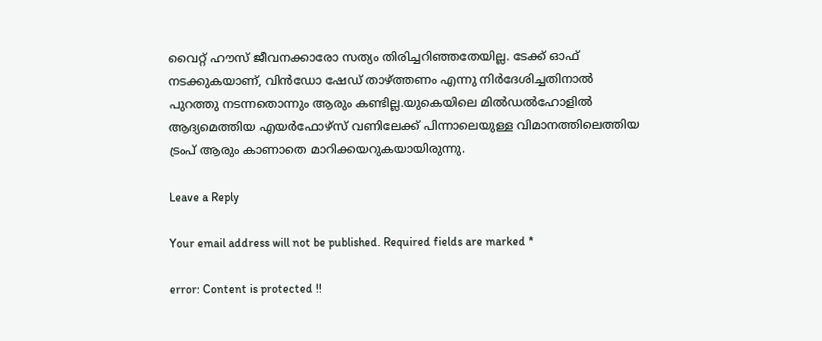വൈറ്റ് ഹൗസ് ജീവനക്കാരോ സത്യം തിരിച്ചറിഞ്ഞതേയില്ല. ടേക്ക് ഓഫ് നടക്കുകയാണ്, വിൻഡോ ഷേഡ് താഴ്ത്തണം എന്നു നിർദേശിച്ചതിനാൽ പുറത്തു നടന്നതൊന്നും ആരും കണ്ടില്ല.യുകെയിലെ മിൽഡൽഹോളിൽ ആദ്യമെത്തിയ എയർഫോഴ്സ് വണിലേക്ക് പിന്നാലെയുള്ള വിമാനത്തിലെത്തിയ ട്രംപ് ആരും കാണാതെ മാറിക്കയറുകയായിരുന്നു.

Leave a Reply

Your email address will not be published. Required fields are marked *

error: Content is protected !!